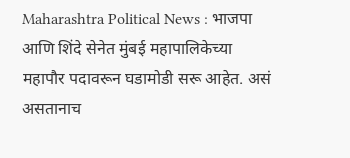Maharashtra Political News : भाजपा आणि शिंदे सेनेत मुंबई महापालिकेच्या महापौर पदावरून घडामोडी सरू आहेत. असं असतानाच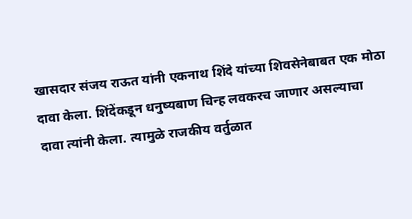खासदार संजय राऊत यांनी एकनाथ शिंदे यांच्या शिवसेनेबाबत एक मोठा दावा केला. शिंदेंकडून धनुष्यबाण चिन्ह लवकरच जाणार असल्याचा दावा त्यांनी केला. त्यामुळे राजकीय वर्तुळात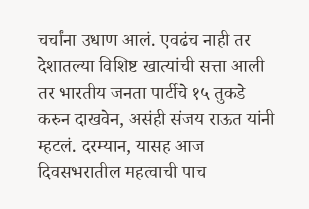चर्चांना उधाण आलं. एवढंच नाही तर देशातल्या विशिष्ट खात्यांची सत्ता आली तर भारतीय जनता पार्टीचे १५ तुकडे करुन दाखवेन, असंही संजय राऊत यांनी म्हटलं. दरम्यान, यासह आज दिवसभरातील महत्वाची पाच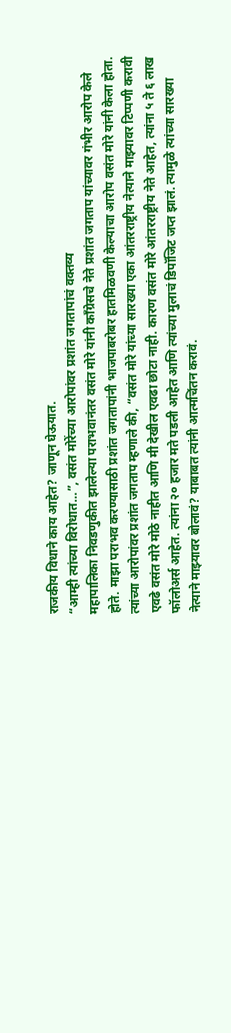राजकीय विधाने काय आहेत? जाणून घेऊयात.
“आम्ही त्यांच्या विरोधात…”, वसंत मोरेंच्या आरोपांवर प्रशांत जगतापांचं वक्तव्य
महापालिका निवडणुकीत झालेल्या पराभवानंतर वसंत मोरे यांनी काँग्रेसचे नेते प्रशांत जगताप यांच्यावर गंभीर आरोप केले होते. माझा पराभव करण्यासाठी प्रशांत जगतापांनी भाजपाबरोबर हातमिळवणी केल्याचा आरोप वसंत मोरे यांनी केला होता. त्यांच्या आरोपांवर प्रशांत जगताप म्हणाले की, “वसंत मोरे यांच्या सारख्या एका आंतरराष्ट्रीय नेत्याने माझ्यावर टिप्पणी करावी एवढे वसंत मोरे मोठे नाहीत आणि मी देखील एवढा छोटा नाही. कारण वसंत मोरे आंतरराष्ट्रीय नेते आहेत, त्यांना ५ ते ६ लाख फॉलोअर्स आहेत. त्यांना २० हजार मते पडली आहेत आणि त्यांच्या मुलाचं डिपॉजिट जप्त झालं. त्यामुळे त्यांच्या सारख्या नेत्याने माझ्यावर बोलावं? याबाबत त्यांनी आत्मचिंतन करावं.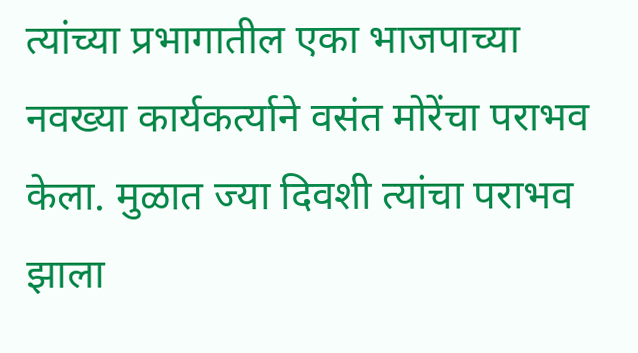त्यांच्या प्रभागातील एका भाजपाच्या नवख्या कार्यकर्त्याने वसंत मोरेंचा पराभव केला. मुळात ज्या दिवशी त्यांचा पराभव झाला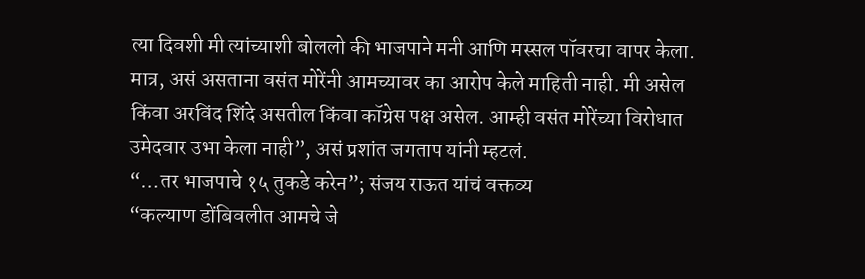त्या दिवशी मी त्यांच्याशी बोललो की भाजपाने मनी आणि मस्सल पॉवरचा वापर केला. मात्र, असं असताना वसंत मोरेंनी आमच्यावर का आरोप केले माहिती नाही. मी असेल किंवा अरविंद शिंदे असतील किंवा कॉग्रेस पक्ष असेल. आम्ही वसंत मोरेंच्या विरोधात उमेदवार उभा केला नाही”, असं प्रशांत जगताप यांनी म्हटलं.
“…तर भाजपाचे १५ तुकडे करेन”; संजय राऊत यांचं वक्तव्य
“कल्याण डोंबिवलीत आमचे जे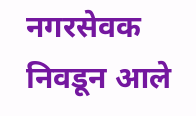नगरसेवक निवडून आले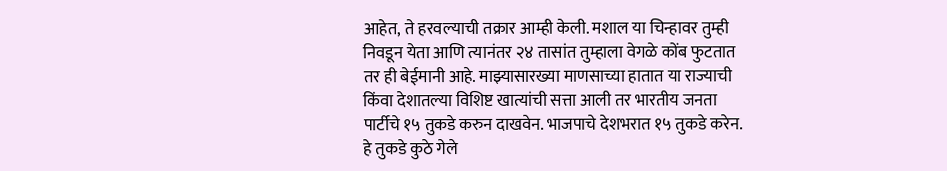आहेत, ते हरवल्याची तक्रार आम्ही केली. मशाल या चिन्हावर तुम्ही निवडून येता आणि त्यानंतर २४ तासांत तुम्हाला वेगळे कोंब फुटतात तर ही बेईमानी आहे. माझ्यासारख्या माणसाच्या हातात या राज्याची किंवा देशातल्या विशिष्ट खात्यांची सत्ता आली तर भारतीय जनता पार्टीचे १५ तुकडे करुन दाखवेन. भाजपाचे देशभरात १५ तुकडे करेन. हे तुकडे कुठे गेले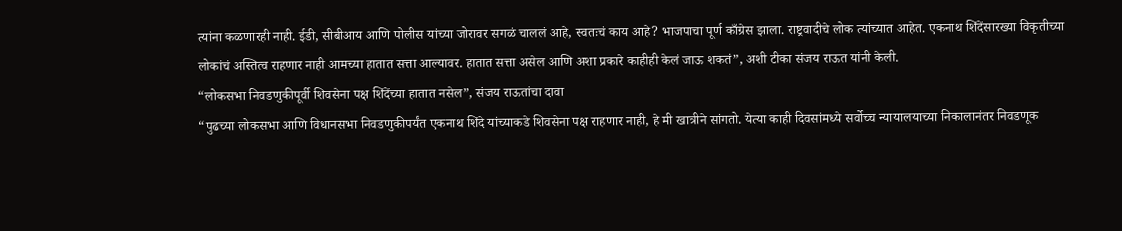त्यांना कळणारही नाही. ईडी, सीबीआय आणि पोलीस यांच्या जोरावर सगळं चाललं आहे, स्वतःचं काय आहे? भाजपाचा पूर्ण काँग्रेस झाला. राष्ट्रवादीचे लोक त्यांच्यात आहेत. एकनाथ शिंदेंसारख्या विकृतीच्या लोकांचं अस्तित्व राहणार नाही आमच्या हातात सत्ता आल्यावर. हातात सत्ता असेल आणि अशा प्रकारे काहीही केलं जाऊ शकतं”, अशी टीका संजय राऊत यांनी केली.
“लोकसभा निवडणुकीपूर्वी शिवसेना पक्ष शिंदेंच्या हातात नसेल”, संजय राऊतांचा दावा
“पुढच्या लोकसभा आणि विधानसभा निवडणुकीपर्यंत एकनाथ शिंदे यांच्याकडे शिवसेना पक्ष राहणार नाही, हे मी खात्रीने सांगतो. येत्या काही दिवसांमध्ये सर्वोच्च न्यायालयाच्या निकालानंतर निवडणूक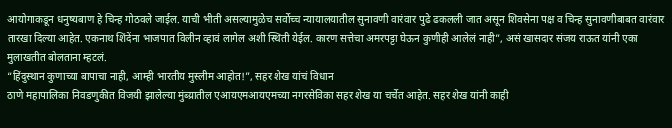आयोगाकडून धनुष्यबाण हे चिन्ह गोठवले जाईल. याची भीती असल्यामुळेच सर्वोच्च न्यायालयातील सुनावणी वारंवार पुढे ढकलली जात असून शिवसेना पक्ष व चिन्ह सुनावणीबाबत वारंवार तारखा दिल्या आहेत. एकनाथ शिंदेंना भाजपात विलीन व्हावं लागेल अशी स्थिती येईल. कारण सत्तेचा अमरपट्टा घेऊन कुणीही आलेलं नाही”, असं खासदार संजय राऊत यांनी एका मुलाखतीत बोलताना म्हटलं.
“हिंदुस्थान कुणाच्या बापाचा नाही, आम्ही भारतीय मुस्लीम आहोत!”, सहर शेख यांचं विधान
ठाणे महापालिका निवडणुकीत विजयी झालेल्या मुंब्य्रातील एआयएमआयएमच्या नगरसेविका सहर शेख या चर्चेत आहेत. सहर शेख यांनी काही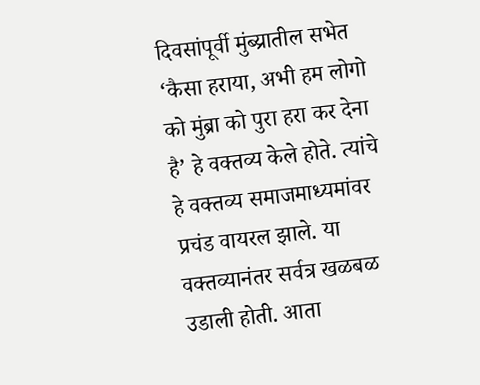दिवसांपूर्वी मुंब्य्रातील सभेत ‘कैसा हराया, अभी हम लोगो को मुंब्रा को पुरा हरा कर देना है’ हे वक्तव्य केले होते. त्यांचे हे वक्तव्य समाजमाध्यमांवर प्रचंड वायरल झाले. या वक्तव्यानंतर सर्वत्र खळबळ उडाली होती. आता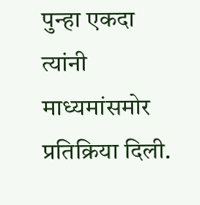पुन्हा एकदा त्यांनी माध्यमांसमोर प्रतिक्रिया दिली.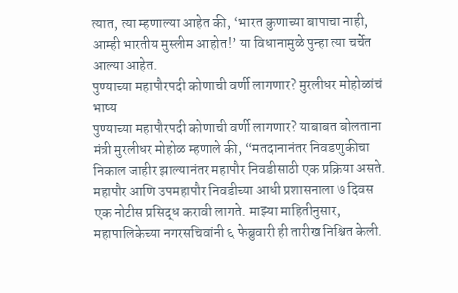त्यात, त्या म्हणाल्या आहेत की, ‘भारत कुणाच्या बापाचा नाही, आम्ही भारतीय मुस्लीम आहोत!’ या विधानामुळे पुन्हा त्या चर्चेत आल्या आहेत.
पुण्याच्या महापौरपदी कोणाची वर्णी लागणार? मुरलीधर मोहोळांचं भाष्य
पुण्याच्या महापौरपदी कोणाची वर्णी लागणार? याबाबत बोलताना मंत्री मुरलीधर मोहोळ म्हणाले की, “मतदानानंतर निवडणुकीचा निकाल जाहीर झाल्यानंतर महापौर निवडीसाठी एक प्रक्रिया असते. महापौर आणि उपमहापौर निवडीच्या आधी प्रशासनाला ७ दिवस एक नोटीस प्रसिद्ध करावी लागते. माझ्या माहितीनुसार, महापालिकेच्या नगरसचिवांनी ६ फेब्रुवारी ही तारीख निश्चित केली.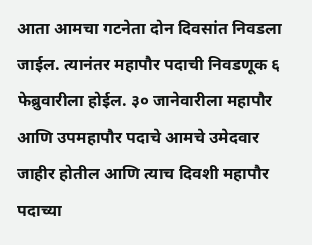आता आमचा गटनेता दोन दिवसांत निवडला जाईल. त्यानंतर महापौर पदाची निवडणूक ६ फेब्रुवारीला होईल. ३० जानेवारीला महापौर आणि उपमहापौर पदाचे आमचे उमेदवार जाहीर होतील आणि त्याच दिवशी महापौर पदाच्या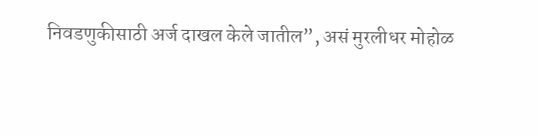निवडणुकीसाठी अर्ज दाखल केले जातील”, असं मुरलीधर मोहोळ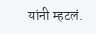यांनी म्हटलं.